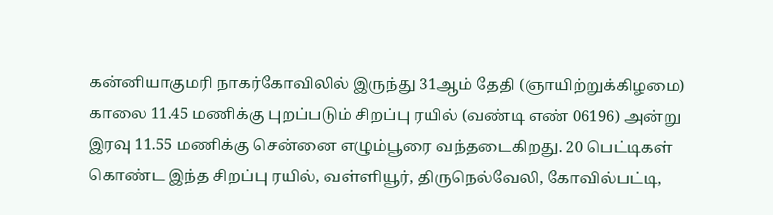கன்னியாகுமரி நாகர்கோவிலில் இருந்து 31ஆம் தேதி (ஞாயிற்றுக்கிழமை) காலை 11.45 மணிக்கு புறப்படும் சிறப்பு ரயில் (வண்டி எண் 06196) அன்று இரவு 11.55 மணிக்கு சென்னை எழும்பூரை வந்தடைகிறது. 20 பெட்டிகள் கொண்ட இந்த சிறப்பு ரயில், வள்ளியூர், திருநெல்வேலி, கோவில்பட்டி,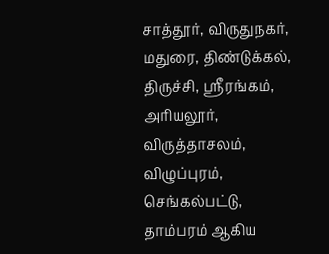சாத்தூர், விருதுநகர், மதுரை, திண்டுக்கல், திருச்சி, ஸ்ரீரங்கம், அரியலூர், விருத்தாசலம், விழுப்புரம், செங்கல்பட்டு, தாம்பரம் ஆகிய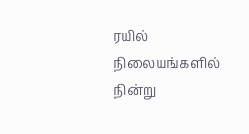ரயில் நிலையங்களில் நின்று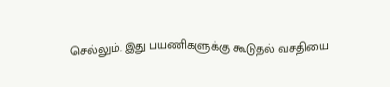செல்லும். இது பயணிகளுக்கு கூடுதல் வசதியை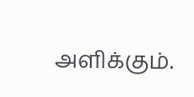அளிக்கும்.